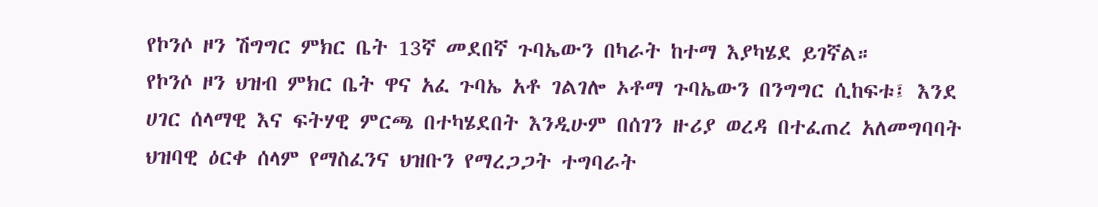የኮንሶ ዞን ሽግግር ምክር ቤት 13ኛ መደበኛ ጉባኤውን በካራት ከተማ እያካሄደ ይገኛል።
የኮንሶ ዞን ህዝብ ምክር ቤት ዋና አፈ ጉባኤ አቶ ገልገሎ ኦቶማ ጉባኤውን በንግግር ሲከፍቱ፤ እንደ ሀገር ሰላማዊ እና ፍትሃዊ ምርጫ በተካሄደበት እንዲሁም በሰገን ዙሪያ ወረዳ በተፈጠረ አለመግባባት ህዝባዊ ዕርቀ ሰላም የማስፈንና ህዝቡን የማረጋጋት ተግባራት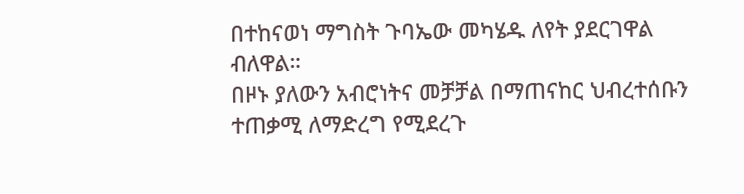በተከናወነ ማግስት ጉባኤው መካሄዱ ለየት ያደርገዋል ብለዋል።
በዞኑ ያለውን አብሮነትና መቻቻል በማጠናከር ህብረተሰቡን ተጠቃሚ ለማድረግ የሚደረጉ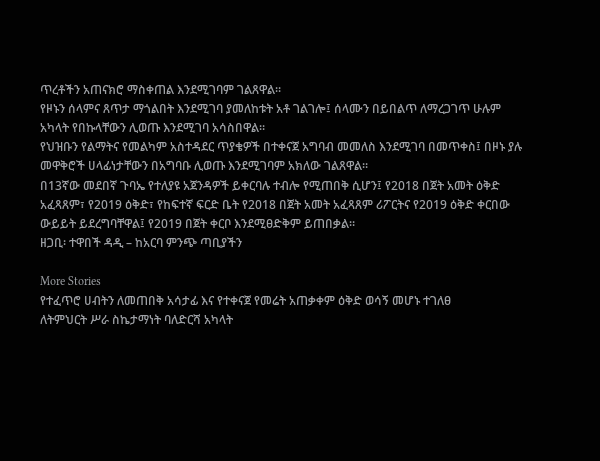ጥረቶችን አጠናክሮ ማስቀጠል እንደሚገባም ገልጸዋል።
የዞኑን ሰላምና ጸጥታ ማጎልበት እንደሚገባ ያመለከቱት አቶ ገልገሎ፤ ሰላሙን በይበልጥ ለማረጋገጥ ሁሉም አካላት የበኩላቸውን ሊወጡ እንደሚገባ አሳስበዋል።
የህዝቡን የልማትና የመልካም አስተዳደር ጥያቄዎች በተቀናጀ አግባብ መመለስ እንደሚገባ በመጥቀስ፤ በዞኑ ያሉ መዋቅሮች ሀላፊነታቸውን በአግባቡ ሊወጡ እንደሚገባም አክለው ገልጸዋል።
በ13ኛው መደበኛ ጉባኤ የተለያዩ አጀንዳዎች ይቀርባሉ ተብሎ የሚጠበቅ ሲሆን፤ የ2018 በጀት አመት ዕቅድ አፈጻጸም፣ የ2019 ዕቅድ፣ የከፍተኛ ፍርድ ቤት የ2018 በጀት አመት አፈጻጸም ሪፖርትና የ2019 ዕቅድ ቀርበው ውይይት ይደረግባቸዋል፤ የ2019 በጀት ቀርቦ እንደሚፀድቅም ይጠበቃል።
ዘጋቢ፡ ተዋበች ዳዲ – ከአርባ ምንጭ ጣቢያችን

More Stories
የተፈጥሮ ሀብትን ለመጠበቅ አሳታፊ እና የተቀናጀ የመሬት አጠቃቀም ዕቅድ ወሳኝ መሆኑ ተገለፀ
ለትምህርት ሥራ ስኬታማነት ባለድርሻ አካላት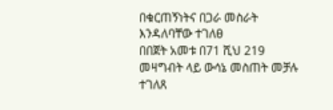በቁርጠኝነትና በጋራ መስራት እንዳለባቸው ተገለፀ
በበጀት አመቱ በ71 ሺህ 219 መዛግብት ላይ ውሳኔ መስጠት መቻሉ ተገለጸ